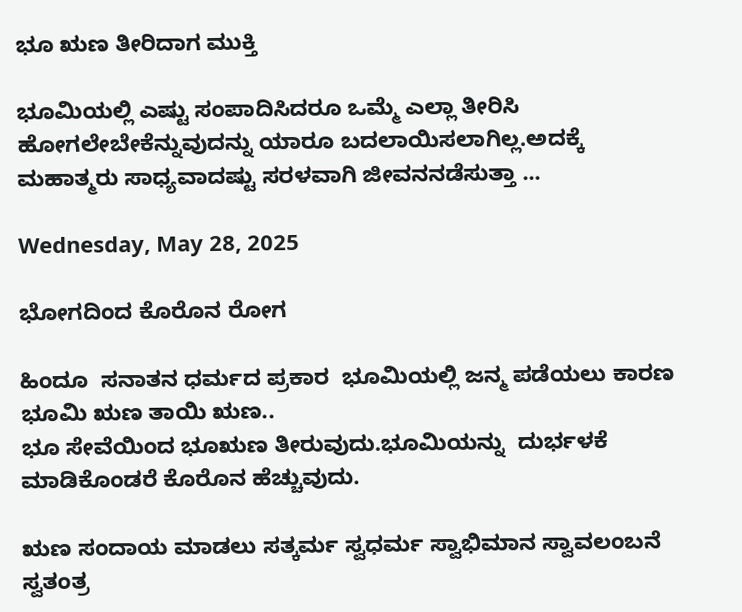ಭೂ ಋಣ ತೀರಿದಾಗ ಮುಕ್ತಿ

ಭೂಮಿಯಲ್ಲಿ ಎಷ್ಟು ಸಂಪಾದಿಸಿದರೂ ಒಮ್ಮೆ ಎಲ್ಲಾ ತೀರಿಸಿ ಹೋಗಲೇಬೇಕೆನ್ನುವುದನ್ನು ಯಾರೂ ಬದಲಾಯಿಸಲಾಗಿಲ್ಲ.ಅದಕ್ಕೆ ಮಹಾತ್ಮರು ಸಾಧ್ಯವಾದಷ್ಟು ಸರಳವಾಗಿ ಜೀವನ‌ನಡೆಸುತ್ತಾ ...

Wednesday, May 28, 2025

ಭೋಗದಿಂದ ಕೊರೊನ ರೋಗ

ಹಿಂದೂ  ಸನಾತನ ಧರ್ಮದ ಪ್ರಕಾರ  ಭೂಮಿಯಲ್ಲಿ ಜನ್ಮ ಪಡೆಯಲು ಕಾರಣ ಭೂಮಿ ಋಣ ತಾಯಿ ಋಣ..
ಭೂ ಸೇವೆಯಿಂದ ಭೂಋಣ ತೀರುವುದು.ಭೂಮಿಯನ್ನು  ದುರ್ಭಳಕೆ ಮಾಡಿಕೊಂಡರೆ ಕೊರೊನ ಹೆಚ್ಚುವುದು.

ಋಣ ಸಂದಾಯ ಮಾಡಲು ಸತ್ಕರ್ಮ ಸ್ವಧರ್ಮ ಸ್ವಾಭಿಮಾನ ಸ್ವಾವಲಂಬನೆ ಸ್ವತಂತ್ರ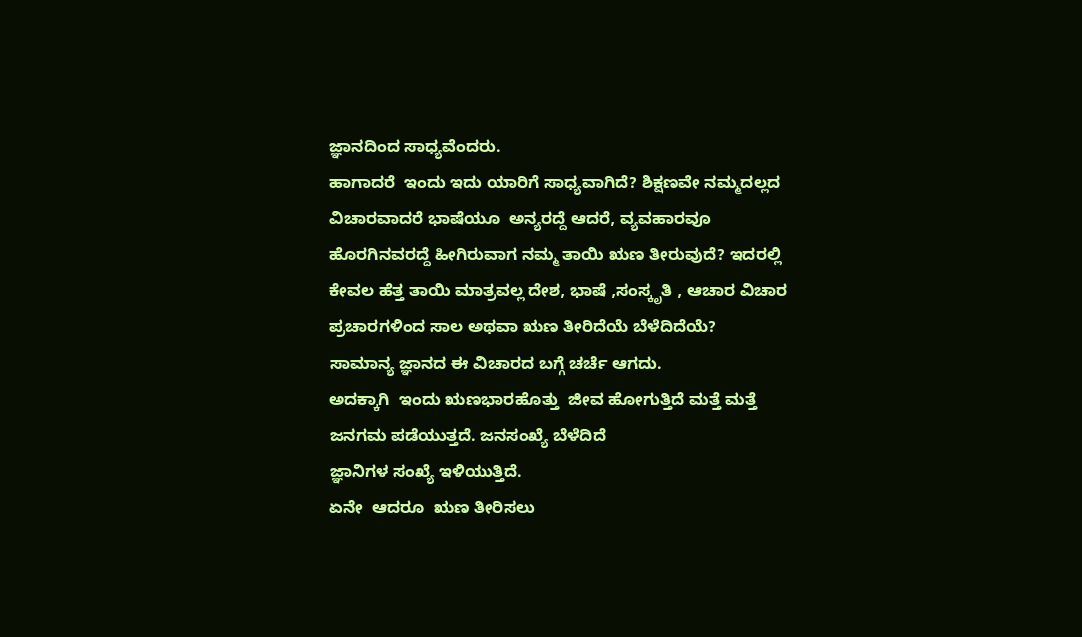ಜ್ಞಾನದಿಂದ ಸಾಧ್ಯವೆಂದರು.
ಹಾಗಾದರೆ  ಇಂದು ಇದು ಯಾರಿಗೆ ಸಾಧ್ಯವಾಗಿದೆ? ಶಿಕ್ಷಣವೇ ನಮ್ಮದಲ್ಲದ  ವಿಚಾರವಾದರೆ ಭಾಷೆಯೂ  ಅನ್ಯರದ್ದೆ ಆದರೆ, ವ್ಯವಹಾರವೂ ಹೊರಗಿನವರದ್ದೆ ಹೀಗಿರುವಾಗ ನಮ್ಮ ತಾಯಿ ಋಣ ತೀರುವುದೆ? ಇದರಲ್ಲಿ ಕೇವಲ ಹೆತ್ತ ತಾಯಿ ಮಾತ್ರವಲ್ಲ ದೇಶ, ಭಾಷೆ ,ಸಂಸ್ಕೃತಿ , ಆಚಾರ ವಿಚಾರ‌  ಪ್ರಚಾರಗಳಿಂದ ಸಾಲ ಅಥವಾ ಋಣ ತೀರಿದೆಯೆ ಬೆಳೆದಿದೆಯೆ?
ಸಾಮಾನ್ಯ ಜ್ಞಾನದ ಈ ವಿಚಾರದ ಬಗ್ಗೆ ಚರ್ಚೆ ಆಗದು.
ಅದಕ್ಕಾಗಿ  ಇಂದು ಋಣಭಾರಹೊತ್ತು  ಜೀವ ಹೋಗುತ್ತಿದೆ ಮತ್ತೆ ಮತ್ತೆ ಜನಗಮ ಪಡೆಯುತ್ತದೆ. ಜನಸಂಖ್ಯೆ‌ ಬೆಳೆದಿದೆ
ಜ್ಞಾನಿಗಳ ಸಂಖ್ಯೆ ಇಳಿಯುತ್ತಿದೆ.
ಏನೇ  ಆದರೂ  ಋಣ ತೀರಿಸಲು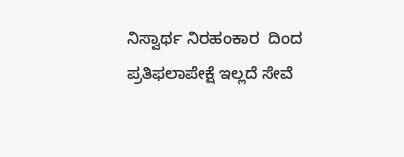ನಿಸ್ವಾರ್ಥ ‌ನಿರಹಂಕಾರ  ದಿಂದ ಪ್ರತಿಫಲಾಪೇಕ್ಷೆ ಇಲ್ಲದೆ ಸೇವೆ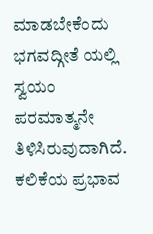ಮಾಡಬೇಕೆಂದು ಭಗವದ್ಗೀತೆ ಯಲ್ಲಿ ಸ್ವಯಂ ಪರಮಾತ್ಮನೇ ತಿಳಿಸಿರುವುದಾಗಿದೆ.  ಕಲಿಕೆಯ ಪ್ರಭಾವ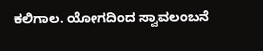ಕಲಿಗಾಲ. ಯೋಗದಿಂದ ಸ್ವಾವಲಂಬನೆ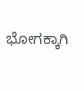ಭೋಗಕ್ಕಾಗಿ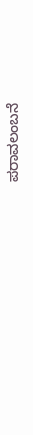ಪರಾವಲಂಬನೆ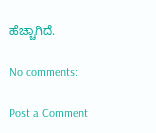ಹೆಚ್ಚಾಗಿದೆ.

No comments:

Post a Comment